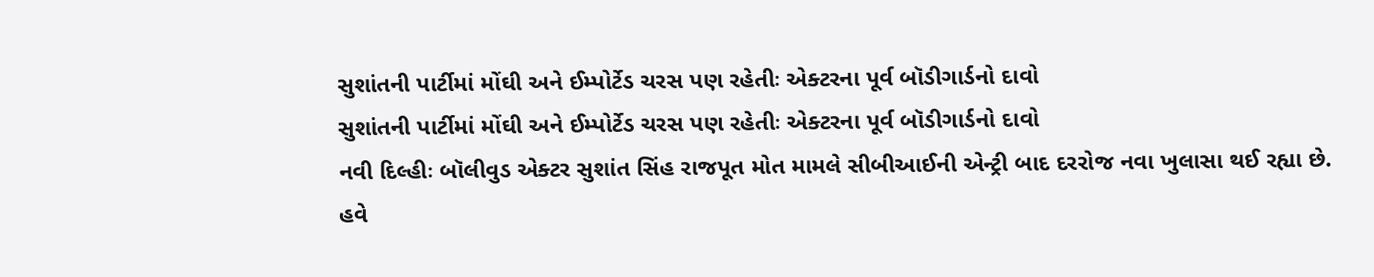સુશાંતની પાર્ટીમાં મોંઘી અને ઈમ્પોર્ટેડ ચરસ પણ રહેતીઃ એક્ટરના પૂર્વ બૉડીગાર્ડનો દાવો
સુશાંતની પાર્ટીમાં મોંઘી અને ઈમ્પોર્ટેડ ચરસ પણ રહેતીઃ એક્ટરના પૂર્વ બૉડીગાર્ડનો દાવો
નવી દિલ્હીઃ બૉલીવુડ એક્ટર સુશાંત સિંહ રાજપૂત મોત મામલે સીબીઆઈની એન્ટ્રી બાદ દરરોજ નવા ખુલાસા થઈ રહ્યા છે. હવે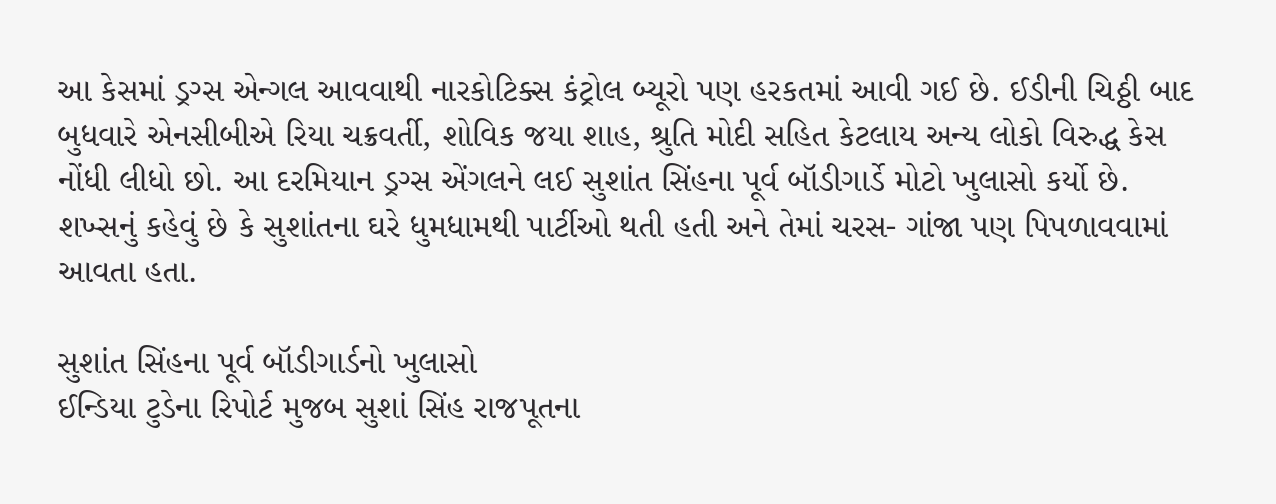આ કેસમાં ડ્રગ્સ એન્ગલ આવવાથી નારકોટિક્સ કંટ્રોલ બ્યૂરો પણ હરકતમાં આવી ગઈ છે. ઈડીની ચિઠ્ઠી બાદ બુધવારે એનસીબીએ રિયા ચક્રવર્તી, શોવિક જયા શાહ, શ્રુતિ મોદી સહિત કેટલાય અન્ય લોકો વિરુદ્ધ કેસ નોંધી લીધો છો. આ દરમિયાન ડ્રગ્સ એંગલને લઈ સુશાંત સિંહના પૂર્વ બૉડીગાર્ડે મોટો ખુલાસો કર્યો છે. શખ્સનું કહેવું છે કે સુશાંતના ઘરે ધુમધામથી પાર્ટીઓ થતી હતી અને તેમાં ચરસ- ગાંજા પણ પિપળાવવામાં આવતા હતા.

સુશાંત સિંહના પૂર્વ બૉડીગાર્ડનો ખુલાસો
ઈન્ડિયા ટુડેના રિપોર્ટ મુજબ સુશાં સિંહ રાજપૂતના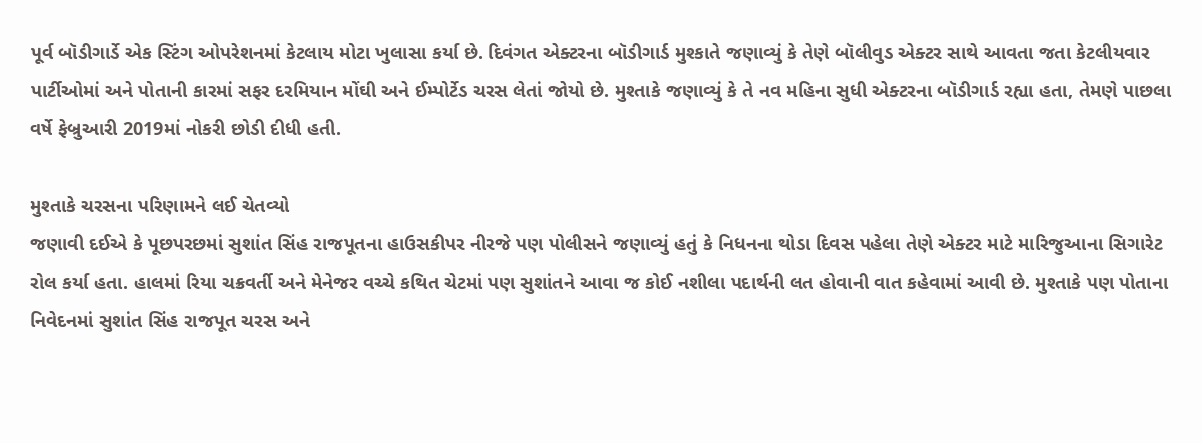પૂર્વ બૉડીગાર્ડે એક સ્ટિંગ ઓપરેશનમાં કેટલાય મોટા ખુલાસા કર્યા છે. દિવંગત એક્ટરના બૉડીગાર્ડ મુશ્કાતે જણાવ્યું કે તેણે બૉલીવુડ એક્ટર સાથે આવતા જતા કેટલીયવાર પાર્ટીઓમાં અને પોતાની કારમાં સફર દરમિયાન મોંઘી અને ઈમ્પોર્ટેડ ચરસ લેતાં જોયો છે. મુશ્તાકે જણાવ્યું કે તે નવ મહિના સુધી એક્ટરના બૉડીગાર્ડ રહ્યા હતા, તેમણે પાછલા વર્ષે ફેબ્રુઆરી 2019માં નોકરી છોડી દીધી હતી.

મુશ્તાકે ચરસના પરિણામને લઈ ચેતવ્યો
જણાવી દઈએ કે પૂછપરછમાં સુશાંત સિંહ રાજપૂતના હાઉસકીપર નીરજે પણ પોલીસને જણાવ્યું હતું કે નિધનના થોડા દિવસ પહેલા તેણે એક્ટર માટે મારિજુઆના સિગારેટ રોલ કર્યા હતા. હાલમાં રિયા ચક્રવર્તી અને મેનેજર વચ્ચે કથિત ચેટમાં પણ સુશાંતને આવા જ કોઈ નશીલા પદાર્થની લત હોવાની વાત કહેવામાં આવી છે. મુશ્તાકે પણ પોતાના નિવેદનમાં સુશાંત સિંહ રાજપૂત ચરસ અને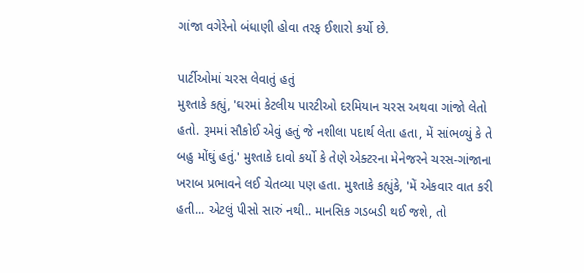ગાંજા વગેરેનો બંધાણી હોવા તરફ ઈશારો કર્યો છે.

પાર્ટીઓમાં ચરસ લેવાતું હતું
મુશ્તાકે કહ્યું, 'ઘરમાં કેટલીય પારટીઓ દરમિયાન ચરસ અથવા ગાંજો લેતો હતો. રૂમમાં સૌકોઈ એવું હતું જે નશીલા પદાર્થ લેતા હતા, મેં સાંભળ્યું કે તે બહુ મોંઘું હતું.' મુશ્તાકે દાવો કર્યો કે તેણે એક્ટરના મેનેજરને ચરસ-ગાંજાના ખરાબ પ્રભાવને લઈ ચેતવ્યા પણ હતા. મુશ્તાકે કહ્યુંકે, 'મેં એકવાર વાત કરી હતી... એટલું પીસો સારું નથી.. માનસિક ગડબડી થઈ જશે, તો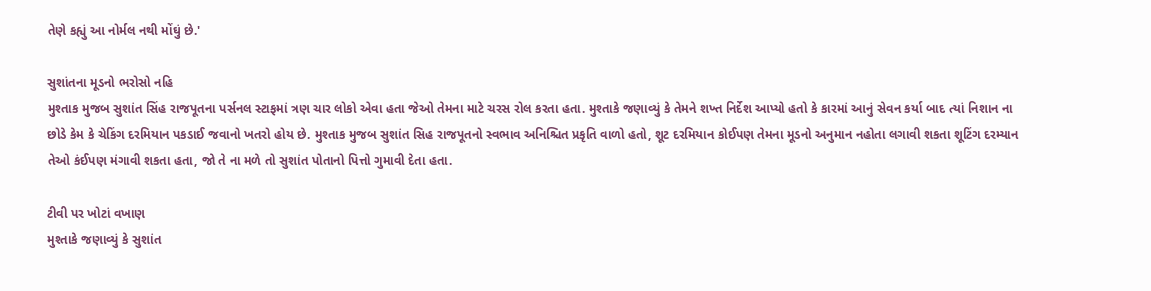તેણે કહ્યું આ નોર્મલ નથી મોંઘું છે.'

સુશાંતના મૂડનો ભરોસો નહિ
મુશ્તાક મુજબ સુશાંત સિંહ રાજપૂતના પર્સનલ સ્ટાફમાં ત્રણ ચાર લોકો એવા હતા જેઓ તેમના માટે ચરસ રોલ કરતા હતા. મુશ્તાકે જણાવ્યું કે તેમને શખ્ત નિર્દેશ આપ્યો હતો કે કારમાં આનું સેવન કર્યા બાદ ત્યાં નિશાન ના છોડે કેમ કે ચેકિંગ દરમિયાન પકડાઈ જવાનો ખતરો હોય છે. મુશ્તાક મુજબ સુશાંત સિહ રાજપૂતનો સ્વભાવ અનિશ્ચિત પ્રકૃતિ વાળો હતો, શૂટ દરમિયાન કોઈપણ તેમના મૂડનો અનુમાન નહોતા લગાવી શકતા શૂટિંગ દરમ્યાન તેઓ કંઈપણ મંગાવી શકતા હતા, જો તે ના મળે તો સુશાંત પોતાનો પિત્તો ગુમાવી દેતા હતા.

ટીવી પર ખોટાં વખાણ
મુશ્તાકે જણાવ્યું કે સુશાંત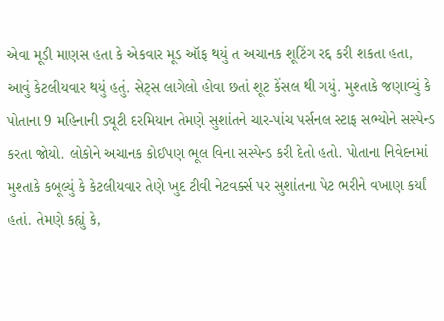એવા મૂડી માણસ હતા કે એકવાર મૂડ ઑફ થયું ત અચાનક શૂટિંગ રદ્દ કરી શકતા હતા, આવું કેટલીયવાર થયું હતું. સેટ્સ લાગેલો હોવા છતાં શૂટ કેંસલ થી ગયું. મુશ્તાકે જણાવ્યું કે પોતાના 9 મહિનાની ડ્યૂટી દરમિયાન તેમણે સુશાંતને ચાર-પાંચ પર્સનલ સ્ટાફ સભ્યોને સસ્પેન્ડ કરતા જોયો. લોકોને અચાનક કોઈપણ ભૂલ વિના સસ્પેન્ડ કરી દેતો હતો. પોતાના નિવેદનમાં મુશ્તાકે કબૂલ્યું કે કેટલીયવાર તેણે ખુદ ટીવી નેટવર્ક્સ પર સુશાંતના પેટ ભરીને વખાણ કર્યાં હતાં. તેમણે કહ્યું કે,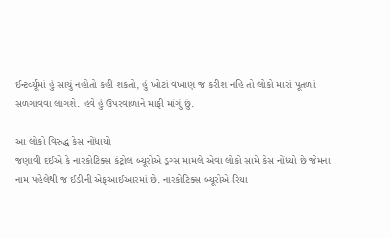ઈન્ટર્વ્યૂમાં હું સાચું નહોતો કહી શકતો, હું ખોટાં વખાણ જ કરીશ નહિ તો લોકો મારાં પૂતળાં સળગાવવા લાગશે. હવે હું ઉપરવાળાને માફી માંગું છું.

આ લોકો વિરુદ્ધ કેસ નોંધાયો
જણાવી દઈએ કે નારકોટિક્સ કંટ્રોલ બ્યૂરોએ ડ્રગ્સ મામલે એવા લોકો સામે કેસ નોંધ્યો છે જેમના નામ પહેલેથી જ ઈડીની એફઆઈઆરમાં છે. નારકોટિક્સ બ્યૂરોએ રિયા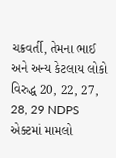ચક્રવર્તી, તેમના ભાઈ અને અન્ય કેટલાય લોકો વિરુદ્ધ 20, 22, 27, 28, 29 NDPS એક્ટમાં મામલો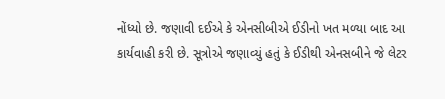નોંધ્યો છે. જણાવી દઈએ કે એનસીબીએ ઈડીનો ખત મળ્યા બાદ આ કાર્યવાહી કરી છે. સૂત્રોએ જણાવ્યું હતું કે ઈડીથી એનસબીને જે લેટર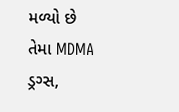મળ્યો છે તેમા MDMA ડ્રગ્સ,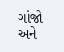ગાંજો અને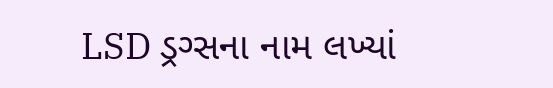LSD ડ્રગ્સના નામ લખ્યાં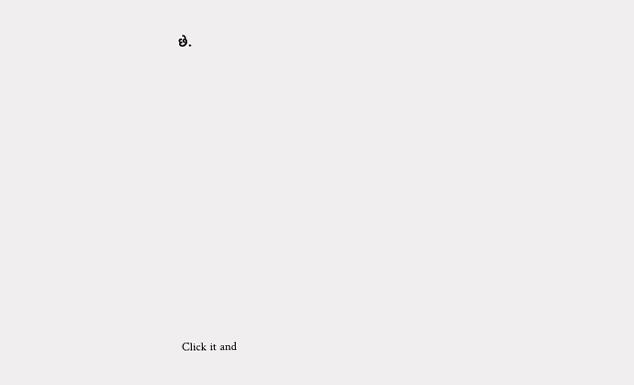છે.












Click it and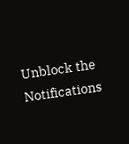Unblock the Notifications